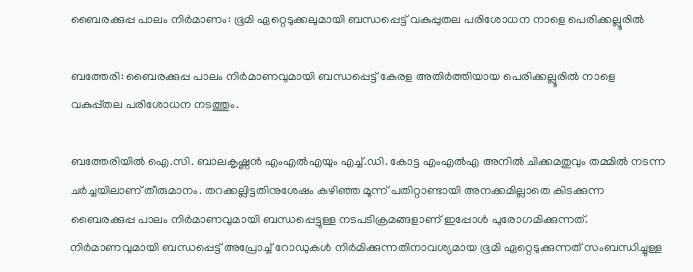ബൈരക്കുപ്പ പാലം നിര്‍മാണം: ഭൂമി ഏറ്റെടുക്കലുമായി ബന്ധപ്പെട്ട് വകുപ്പുതല പരിശോധന നാളെ പെരിക്കല്ലൂരില്‍

ബത്തേരി: ബൈരക്കുപ്പ പാലം നിർമാണവുമായി ബന്ധപ്പെട്ട് കേരള അതിർത്തിയായ പെരിക്കല്ലൂരില്‍ നാളെ വകുപ്പ്തല പരിശോധന നടത്തും.

ബത്തേരിയില്‍ ഐ.സി. ബാലകൃഷ്ണൻ എംഎല്‍എയും എച്ച്‌.ഡി. കോട്ട എംഎല്‍എ അനില്‍ ചിക്കമതുവും തമ്മില്‍ നടന്ന ചർച്ചയിലാണ് തീരുമാനം. തറക്കല്ലിട്ടതിനുശേഷം കഴിഞ്ഞ മൂന്ന് പതിറ്റാണ്ടായി അനക്കമില്ലാതെ കിടക്കുന്ന ബൈരക്കുപ്പ പാലം നിർമാണവുമായി ബന്ധപ്പെട്ടുള്ള നടപടിക്രമങ്ങളാണ് ഇപ്പോള്‍ പുരോഗമിക്കുന്നത്. നിർമാണവുമായി ബന്ധപ്പെട്ട് അപ്രോച്ച്‌ റോഡുകള്‍ നിർമിക്കുന്നതിനാവശ്യമായ ഭൂമി ഏറ്റെടുക്കുന്നത് സംബന്ധിച്ചുള്ള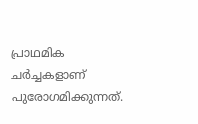പ്രാഥമിക ചർച്ചകളാണ് പുരോഗമിക്കുന്നത്.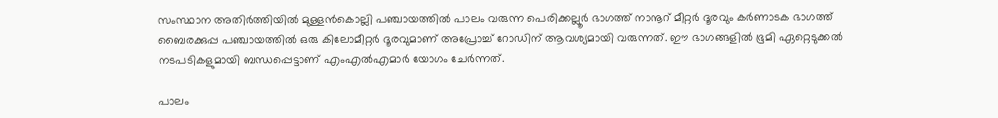സംസ്ഥാന അതിർത്തിയില്‍ മുള്ളൻകൊല്ലി പഞ്ചായത്തില്‍ പാലം വരുന്ന പെരിക്കല്ലൂർ ഭാഗത്ത് നാനൂറ് മീറ്റർ ദൂരവും കർണാടക ഭാഗത്ത് ബൈരക്കുപ്പ പഞ്ചായത്തില്‍ ഒരു കിലോമീറ്റർ ദൂരവുമാണ് അപ്രോച്ച്‌ റോഡിന് ആവശ്യമായി വരുന്നത്. ഈ ഭാഗങ്ങളില്‍ ഭൂമി ഏറ്റെടുക്കല്‍ നടപടികളുമായി ബന്ധപ്പെട്ടാണ് എംഎല്‍എമാർ യോഗം ചേർന്നത്.

പാലം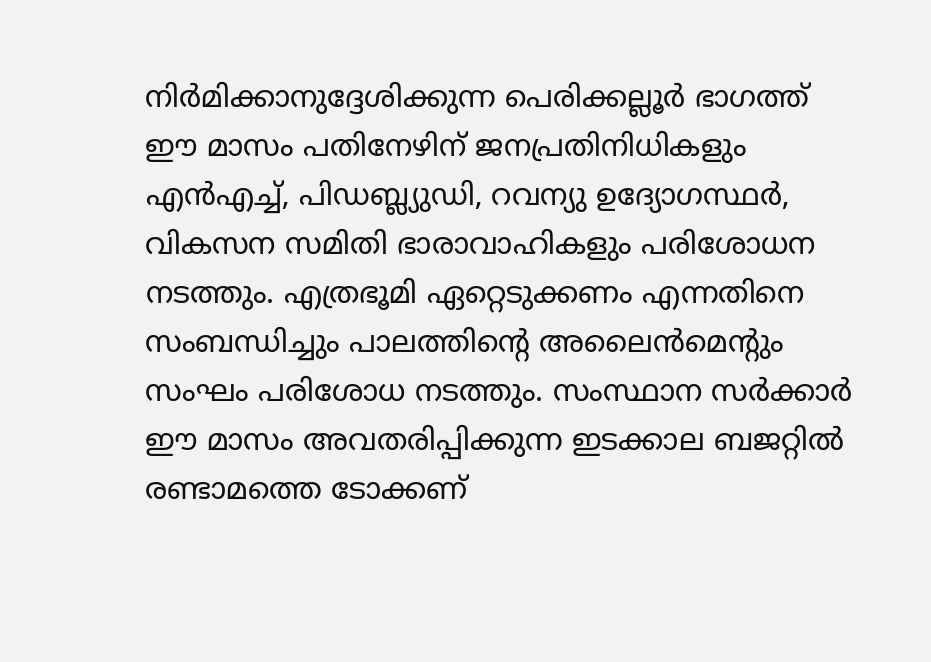നിർമിക്കാനുദ്ദേശിക്കുന്ന പെരിക്കല്ലൂർ ഭാഗത്ത് ഈ മാസം പതിനേഴിന് ജനപ്രതിനിധികളും എൻഎച്ച്‌, പിഡബ്ല്യുഡി, റവന്യു ഉദ്യോഗസ്ഥർ, വികസന സമിതി ഭാരാവാഹികളും പരിശോധന നടത്തും. എത്രഭൂമി ഏറ്റെടുക്കണം എന്നതിനെ സംബന്ധിച്ചും പാലത്തിന്റെ അലൈൻമെന്റും സംഘം പരിശോധ നടത്തും. സംസ്ഥാന സർക്കാർ ഈ മാസം അവതരിപ്പിക്കുന്ന ഇടക്കാല ബജറ്റില്‍ രണ്ടാമത്തെ ടോക്കണ്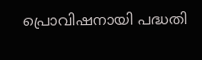പ്രൊവിഷനായി പദ്ധതി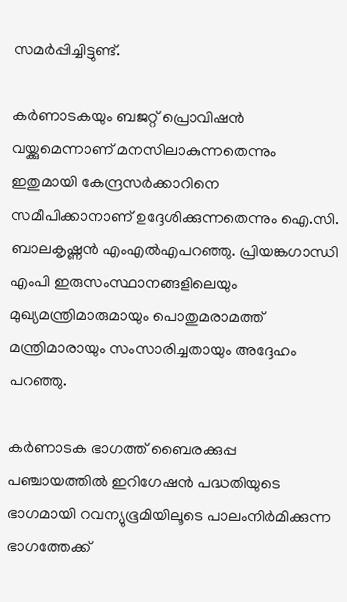സമർപ്പിച്ചിട്ടുണ്ട്.

കർണാടകയും ബജറ്റ് പ്രൊവിഷൻ വയ്ക്കുമെന്നാണ് മനസിലാകുന്നതെന്നും ഇതുമായി കേന്ദ്രസർക്കാറിനെ സമീപിക്കാനാണ് ഉദ്ദേശിക്കുന്നതെന്നും ഐ.സി. ബാലകൃഷ്ണൻ എംഎല്‍എപറഞ്ഞു. പ്രിയങ്കഗാന്ധി എംപി ഇരുസംസ്ഥാനങ്ങളിലെയും മുഖ്യമന്ത്രിമാരുമായും പൊതുമരാമത്ത് മന്ത്രിമാരായും സംസാരിച്ചതായും അദ്ദേഹം പറഞ്ഞു.

കർണാടക ഭാഗത്ത് ബൈരക്കുപ്പ പഞ്ചായത്തില്‍ ഇറിഗേഷൻ പദ്ധതിയുടെ ഭാഗമായി റവന്യുഭൂമിയിലൂടെ പാലംനിർമിക്കുന്ന ഭാഗത്തേക്ക്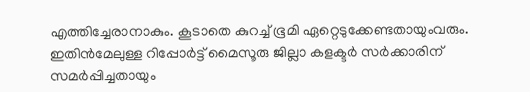എത്തിച്ചേരാനാകും. കൂടാതെ കുറച്ച്‌ ഭൂമി ഏറ്റെടുക്കേണ്ടതായുംവരും. ഇതിൻമേലുള്ള റിപ്പോർട്ട് മൈസൂരു ജില്ലാ കളക്ടർ സർക്കാരിന് സമർപ്പിച്ചതായും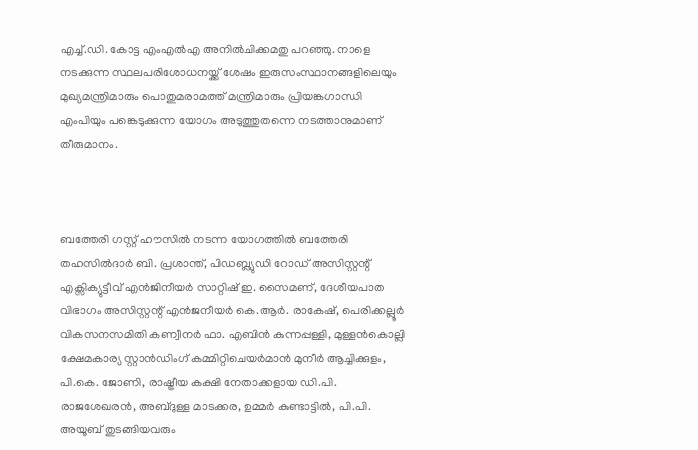എച്ച്‌.ഡി. കോട്ട എംഎല്‍എ അനില്‍ചിക്കമതു പറഞ്ഞു. നാളെ നടക്കുന്ന സ്ഥലപരിശോധനയ്ക്ക് ശേഷം ഇരുസംസ്ഥാനങ്ങളിലെയും മുഖ്യമന്ത്രിമാരും പൊതുമരാമത്ത് മന്ത്രിമാരും പ്രിയങ്കഗാന്ധി എംപിയും പങ്കെടുക്കുന്ന യോഗം അടുത്തുതന്നെ നടത്താനുമാണ് തീരുമാനം.



ബത്തേരി ഗസ്റ്റ് ഹൗസില്‍ നടന്ന യോഗത്തില്‍ ബത്തേരി തഹസില്‍ദാർ ബി. പ്രശാന്ത്, പിഡബ്ല്യുഡി റോഡ് അസിസ്റ്റന്റ് എക്സിക്യുട്ടീവ് എൻജിനീയർ സാറ്റിഷ് ഇ. സൈമണ്, ദേശീയപാത വിഭാഗം അസിസ്റ്റന്റ് എൻജനീയർ കെ.ആർ. രാകേഷ്, പെരിക്കല്ലൂർ വികസനസമിതി കണ്വീനർ ഫാ. എബിൻ കുന്നപ്പള്ളി, മുള്ളൻകൊല്ലി ക്ഷേമകാര്യ സ്റ്റാൻഡിംഗ് കമ്മിറ്റിചെയർമാൻ മുനീർ ആച്ചിക്കുളം, പി.കെ. ജോണി, രാഷ്ട്രീയ കക്ഷി നേതാക്കളായ ഡി.പി. രാജശേഖരൻ, അബ്ദുള്ള മാടക്കര, ഉമ്മർ കുണ്ടാട്ടില്‍, പി.പി. അയൂബ് തുടങ്ങിയവരും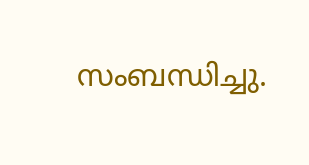സംബന്ധിച്ചു.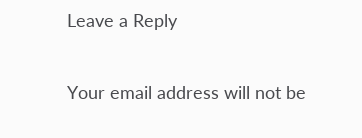Leave a Reply

Your email address will not be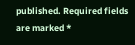published. Required fields are marked *